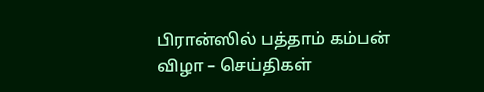பிரான்ஸில் பத்தாம் கம்பன் விழா – செய்திகள்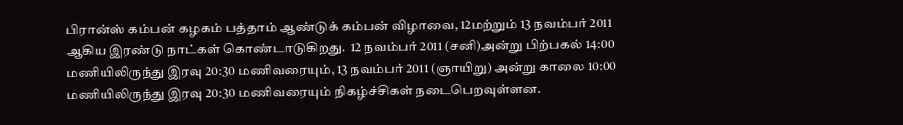பிரான்ஸ் கம்பன் கழகம் பத்தாம் ஆண்டுக் கம்பன் விழாவை, 12மற்றும் 13 நவம்பர் 2011 ஆகிய இரண்டு நாட்கள் கொண்டாடுகிறது.  12 நவம்பர் 2011 (சனி)அன்று பிற்பகல் 14:00 மணியிலிருந்து இரவு 20:30 மணிவரையும், 13 நவம்பர் 2011 (ஞாயிறு) அன்று காலை 10:00 மணியிலிருந்து இரவு 20:30 மணிவரையும் நிகழ்ச்சிகள் நடைபெறவுள்ளன.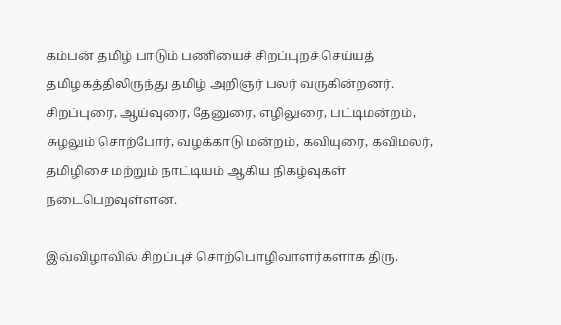கம்பன் தமிழ் பாடும் பணியைச் சிறப்புறச் செய்யத் தமிழகத்திலிருந்து தமிழ் அறிஞர் பலர் வருகின்றனர்.  சிறப்புரை, ஆய்வுரை, தேனுரை, எழிலுரை, பட்டிமன்றம், சுழலும் சொற்போர், வழக்காடு மன்றம், கவியுரை, கவிமலர், தமிழிசை மற்றும் நாட்டியம் ஆகிய நிகழ்வுகள் நடைபெறவுள்ளன.

இவ்விழாவில் சிறப்புச் சொற்பொழிவாளர்களாக திரு.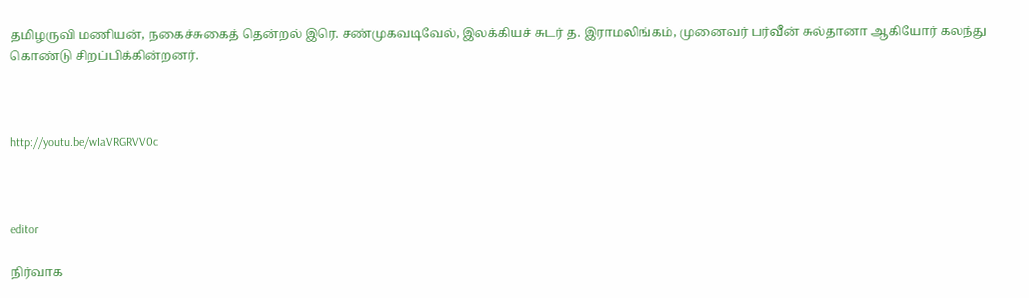தமிழருவி மணியன், நகைச்சுகைத் தென்றல் இரெ. சண்முகவடிவேல், இலக்கியச் சுடர் த. இராமலிங்கம், முனைவர் பர்வீன் சுல்தானா ஆகியோர் கலந்து கொண்டு சிறப்பிக்கின்றனர்.



http://youtu.be/wIaVRGRVV0c



editor

நிர்வாக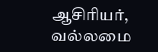ஆசிரியர், வல்லமை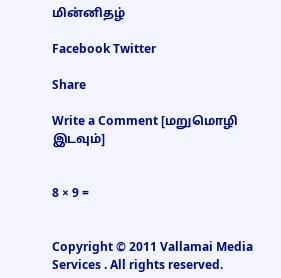மின்னிதழ்

Facebook Twitter

Share

Write a Comment [மறுமொழி இடவும்]


8 × 9 =


Copyright © 2011 Vallamai Media Services . All rights reserved.